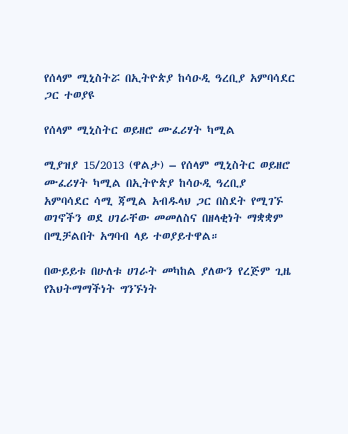የሰላም ሚኒስትሯ በኢትዮጵያ ከሳዑዲ ዓረቢያ አምባሳደር ጋር ተወያዩ

የሰላም ሚኒስትር ወይዘሮ ሙፈሪሃት ካሚል

ሚያዝያ 15/2013 (ዋልታ) – የሰላም ሚኒስትር ወይዘሮ ሙፈሪሃት ካሚል በኢትዮጵያ ከሳዑዲ ዓረቢያ አምባሳደር ሳሚ ጃሚል አብዱላህ ጋር በስደት የሚገኙ ወገኖችን ወደ ሀገራቸው መመለስና በዘላቂነት ማቋቋም በሚቻልበት አግባብ ላይ ተወያይተዋል።

በውይይቱ በሁለቱ ሀገራት መካከል ያለውን የረጅም ጊዜ የእህትማማችነት ግንኙነት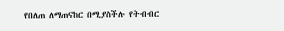የበለጠ ለማጠናከር በሚያስችሉ የትብብር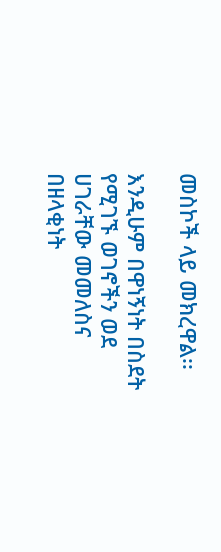መስኮች ላይ መክረዋል፡፡

እንዲሁም በዋነኝነት በስደት የሚገኙ ወገኖችን ወደ ሀገራቸው መመለስና በዘላቂነት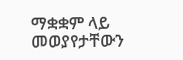ማቋቋም ላይ መወያየታቸውን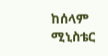ከሰላም ሚኒስቴር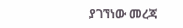ያገኘነው መረጃ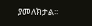ያመለክታል፡፡